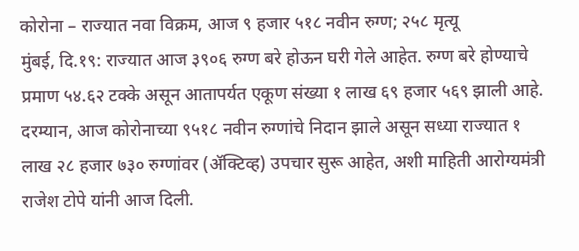कोरोना – राज्यात नवा विक्रम, आज ९ हजार ५१८ नवीन रुग्ण; २५८ मृत्यू
मुंबई, दि.१९: राज्यात आज ३९०६ रुग्ण बरे होऊन घरी गेले आहेत. रुग्ण बरे होण्याचे प्रमाण ५४.६२ टक्के असून आतापर्यत एकूण संख्या १ लाख ६९ हजार ५६९ झाली आहे. दरम्यान, आज कोरोनाच्या ९५१८ नवीन रुग्णांचे निदान झाले असून सध्या राज्यात १ लाख २८ हजार ७३० रुग्णांवर (ॲक्टिव्ह) उपचार सुरू आहेत, अशी माहिती आरोग्यमंत्री राजेश टोपे यांनी आज दिली.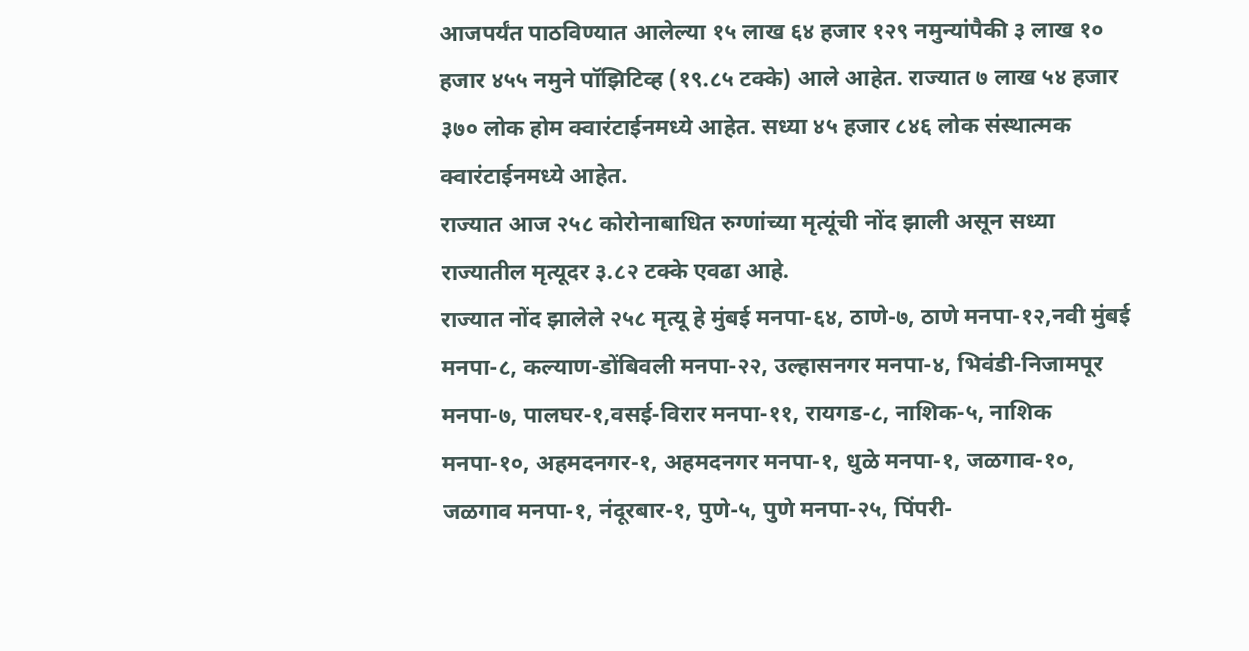आजपर्यंत पाठविण्यात आलेल्या १५ लाख ६४ हजार १२९ नमुन्यांपैकी ३ लाख १० हजार ४५५ नमुने पॉझिटिव्ह (१९.८५ टक्के) आले आहेत. राज्यात ७ लाख ५४ हजार ३७० लोक होम क्वारंटाईनमध्ये आहेत. सध्या ४५ हजार ८४६ लोक संस्थात्मक क्वारंटाईनमध्ये आहेत.
राज्यात आज २५८ कोरोनाबाधित रुग्णांच्या मृत्यूंची नोंद झाली असून सध्या राज्यातील मृत्यूदर ३.८२ टक्के एवढा आहे.
राज्यात नोंद झालेले २५८ मृत्यू हे मुंबई मनपा-६४, ठाणे-७, ठाणे मनपा-१२,नवी मुंबई मनपा-८, कल्याण-डोंबिवली मनपा-२२, उल्हासनगर मनपा-४, भिवंडी-निजामपूर मनपा-७, पालघर-१,वसई-विरार मनपा-११, रायगड-८, नाशिक-५, नाशिक मनपा-१०, अहमदनगर-१, अहमदनगर मनपा-१, धुळे मनपा-१, जळगाव-१०, जळगाव मनपा-१, नंदूरबार-१, पुणे-५, पुणे मनपा-२५, पिंपरी-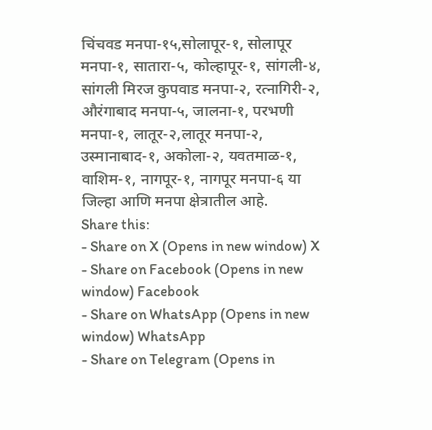चिंचवड मनपा-१५,सोलापूर-१, सोलापूर मनपा-१, सातारा-५, कोल्हापूर-१, सांगली-४, सांगली मिरज कुपवाड मनपा-२, रत्नागिरी-२, औरंगाबाद मनपा-५, जालना-१, परभणी मनपा-१, लातूर-२,लातूर मनपा-२, उस्मानाबाद-१, अकोला-२, यवतमाळ-१, वाशिम-१, नागपूर-१, नागपूर मनपा-६ या जिल्हा आणि मनपा क्षेत्रातील आहे.
Share this:
- Share on X (Opens in new window) X
- Share on Facebook (Opens in new window) Facebook
- Share on WhatsApp (Opens in new window) WhatsApp
- Share on Telegram (Opens in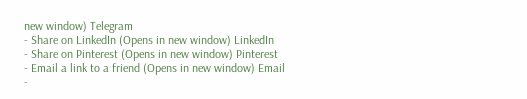new window) Telegram
- Share on LinkedIn (Opens in new window) LinkedIn
- Share on Pinterest (Opens in new window) Pinterest
- Email a link to a friend (Opens in new window) Email
-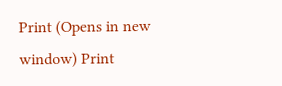Print (Opens in new window) Print